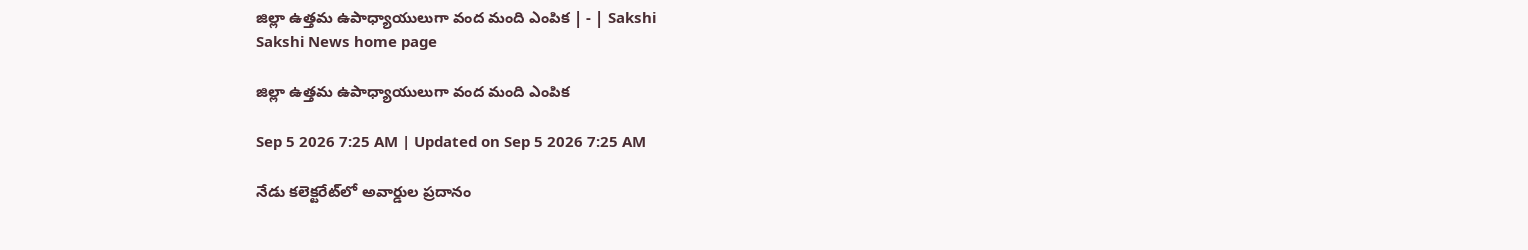జిల్లా ఉత్తమ ఉపాధ్యాయులుగా వంద మంది ఎంపిక | - | Sakshi
Sakshi News home page

జిల్లా ఉత్తమ ఉపాధ్యాయులుగా వంద మంది ఎంపిక

Sep 5 2026 7:25 AM | Updated on Sep 5 2026 7:25 AM

నేడు కలెక్టరేట్‌లో అవార్డుల ప్రదానం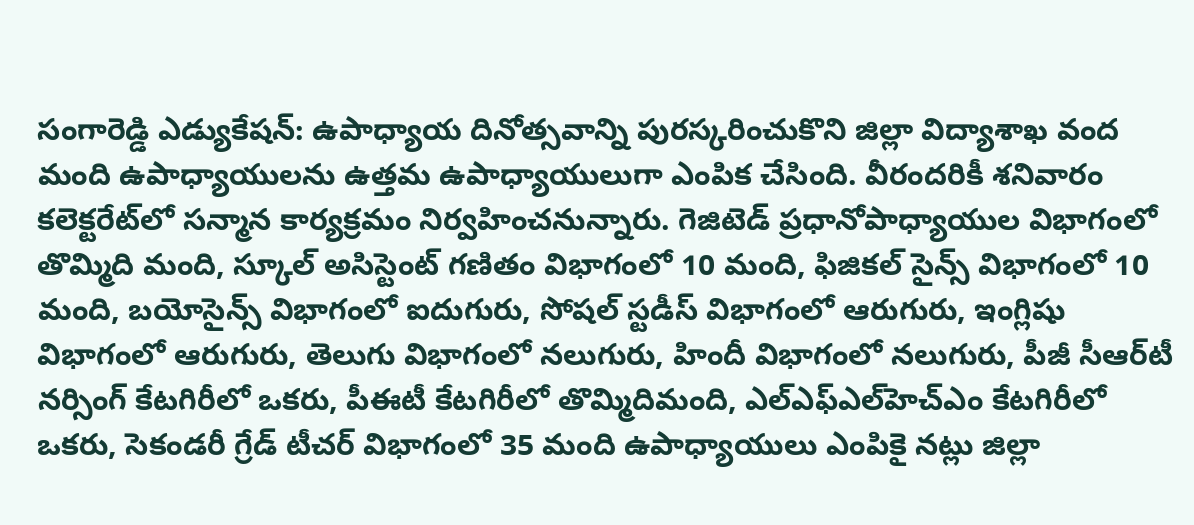సంగారెడ్డి ఎడ్యుకేషన్‌: ఉపాధ్యాయ దినోత్సవాన్ని పురస్కరించుకొని జిల్లా విద్యాశాఖ వంద మంది ఉపాధ్యాయులను ఉత్తమ ఉపాధ్యాయులుగా ఎంపిక చేసింది. వీరందరికీ శనివారం కలెక్టరేట్‌లో సన్మాన కార్యక్రమం నిర్వహించనున్నారు. గెజిటెడ్‌ ప్రధానోపాధ్యాయుల విభాగంలో తొమ్మిది మంది, స్కూల్‌ అసిస్టెంట్‌ గణితం విభాగంలో 10 మంది, ఫిజికల్‌ సైన్స్‌ విభాగంలో 10 మంది, బయోసైన్స్‌ విభాగంలో ఐదుగురు, సోషల్‌ స్టడీస్‌ విభాగంలో ఆరుగురు, ఇంగ్లిషు విభాగంలో ఆరుగురు, తెలుగు విభాగంలో నలుగురు, హిందీ విభాగంలో నలుగురు, పీజీ సీఆర్‌టీ నర్సింగ్‌ కేటగిరీలో ఒకరు, పీఈటీ కేటగిరీలో తొమ్మిదిమంది, ఎల్‌ఎఫ్‌ఎల్‌హెచ్‌ఎం కేటగిరీలో ఒకరు, సెకండరీ గ్రేడ్‌ టీచర్‌ విభాగంలో 35 మంది ఉపాధ్యాయులు ఎంపికై నట్లు జిల్లా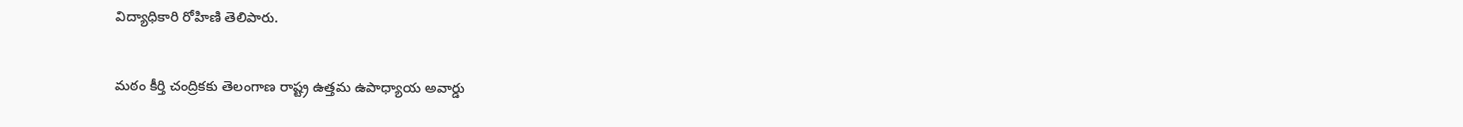విద్యాధికారి రోహిణి తెలిపారు.

మఠం కీర్తి చంద్రికకు తెలంగాణ రాష్ట్ర ఉత్తమ ఉపాధ్యాయ అవార్డు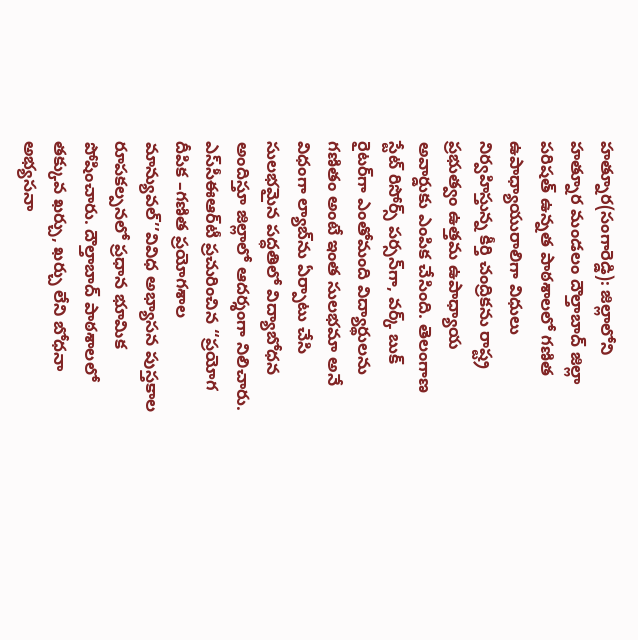హత్నూర(సంగారెడ్డి): జిల్లాలోని హత్నూర మండలం దౌల్తాబాద్‌ జిల్లా పరిషత్‌ ఉన్నత పాఠశాలలో గణిత ఉపాధ్యాయురాలిగా విధులు నిర్వహిస్తున్న కీర్తి చంద్రికను రాష్ట్ర ప్రభుత్వం ఉత్తమ ఉపాధ్యాయ అవార్డుకు ఎంపిక చేసింది. తెలంగాణ స్టేట్‌ రిసోర్స్‌ పర్సన్‌గా, వర్క్‌ బుక్‌ రైటర్‌గా ఎంతోమంది విద్యార్థులను గణితం అంటే ఇంత సులభమా అనే విధంగా ల్యాబ్‌ను ఏర్పాటు చేసి సులభమైన పద్ధతిలో విద్యాబోధన అందిస్తూ జిల్లాలో ఆదర్శంగా నిలిచారు. ఎస్‌సీఈఆర్‌టీ ప్రచురించిన ‘‘ప్రయోగ దీపిక –గణిత ప్రయోగశాల మాన్యువల్‌’’వివిధ అభ్యాసన పుస్తకాల రూపకల్పనలో ప్రధాన భూమిక పోషించారు. దౌల్తాబాద్‌ పాఠశాలలో తక్కువ ఖర్చు, ఖర్చు లేని బోధనా అభ్యసనా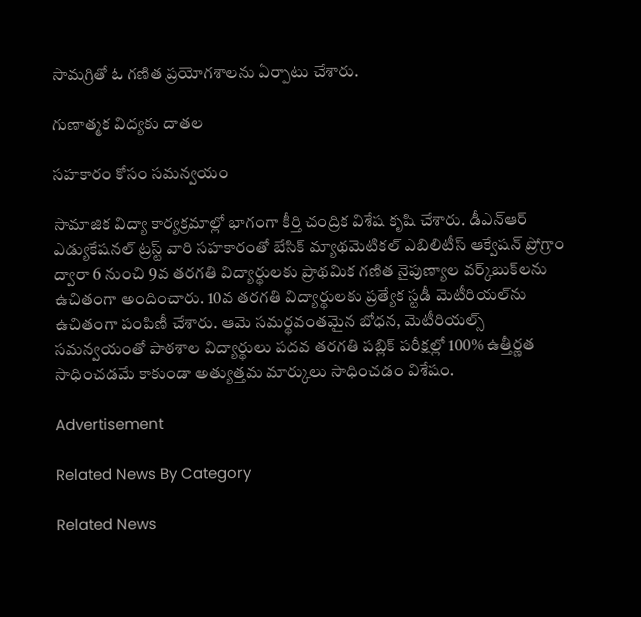సామగ్రితో ఓ గణిత ప్రయోగశాలను ఏర్పాటు చేశారు.

గుణాత్మక విద్యకు దాతల

సహకారం కోసం సమన్వయం

సామాజిక విద్యా కార్యక్రమాల్లో భాగంగా కీర్తి చంద్రిక విశేష కృషి చేశారు. డీఎన్‌ఆర్‌ ఎడ్యుకేషనల్‌ ట్రస్ట్‌ వారి సహకారంతో బేసిక్‌ మ్యాథమెటికల్‌ ఎబిలిటీస్‌ ఆక్వేషన్‌ ప్రోగ్రాం ద్వారా 6 నుంచి 9వ తరగతి విద్యార్థులకు ప్రాథమిక గణిత నైపుణ్యాల వర్క్‌బుక్‌లను ఉచితంగా అందించారు. 10వ తరగతి విద్యార్థులకు ప్రత్యేక స్టడీ మెటీరియల్‌ను ఉచితంగా పంపిణీ చేశారు. ఆమె సమర్థవంతమైన బోధన, మెటీరియల్స్‌ సమన్వయంతో పాఠశాల విద్యార్థులు పదవ తరగతి పబ్లిక్‌ పరీక్షల్లో 100% ఉత్తీర్ణత సాధించడమే కాకుండా అత్యుత్తమ మార్కులు సాధించడం విశేషం.

Advertisement

Related News By Category

Related News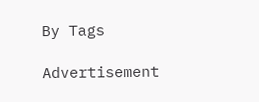By Tags

Advertisement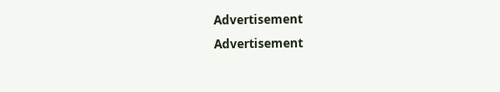Advertisement
Advertisement